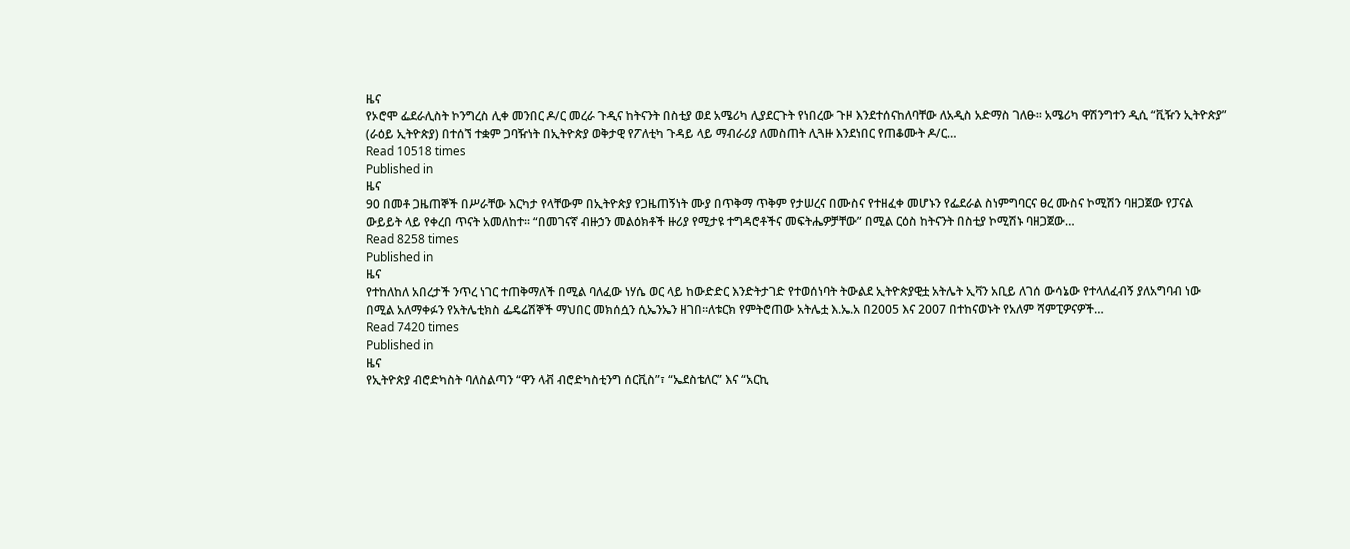ዜና
የኦሮሞ ፌደራሊስት ኮንግረስ ሊቀ መንበር ዶ/ር መረራ ጉዲና ከትናንት በስቲያ ወደ አሜሪካ ሊያደርጉት የነበረው ጉዞ እንደተሰናከለባቸው ለአዲስ አድማስ ገለፁ፡፡ አሜሪካ ዋሽንግተን ዲሲ “ቪዥን ኢትዮጵያ” (ራዕይ ኢትዮጵያ) በተሰኘ ተቋም ጋባዥነት በኢትዮጵያ ወቅታዊ የፖለቲካ ጉዳይ ላይ ማብራሪያ ለመስጠት ሊጓዙ እንደነበር የጠቆሙት ዶ/ር…
Read 10518 times
Published in
ዜና
90 በመቶ ጋዜጠኞች በሥራቸው እርካታ የላቸውም በኢትዮጵያ የጋዜጠኝነት ሙያ በጥቅማ ጥቅም የታሠረና በሙስና የተዘፈቀ መሆኑን የፌደራል ስነምግባርና ፀረ ሙስና ኮሚሽን ባዘጋጀው የፓናል ውይይት ላይ የቀረበ ጥናት አመለከተ፡፡ “በመገናኛ ብዙኃን መልዕክቶች ዙሪያ የሚታዩ ተግዳሮቶችና መፍትሔዎቻቸው” በሚል ርዕስ ከትናንት በስቲያ ኮሚሽኑ ባዘጋጀው…
Read 8258 times
Published in
ዜና
የተከለከለ አበረታች ንጥረ ነገር ተጠቅማለች በሚል ባለፈው ነሃሴ ወር ላይ ከውድድር እንድትታገድ የተወሰነባት ትውልደ ኢትዮጵያዊቷ አትሌት ኢቫን አቢይ ለገሰ ውሳኔው የተላለፈብኝ ያለአግባብ ነው በሚል አለማቀፉን የአትሌቲክስ ፌዴሬሽኞች ማህበር መክሰሷን ሲኤንኤን ዘገበ፡፡ለቱርክ የምትሮጠው አትሌቷ እ.ኤ.አ በ2005 እና 2007 በተከናወኑት የአለም ሻምፒዎናዎች…
Read 7420 times
Published in
ዜና
የኢትዮጵያ ብሮድካስት ባለስልጣን “ዋን ላቭ ብሮድካስቲንግ ሰርቪስ”፣ “ኤደስቴለር” እና “አርኪ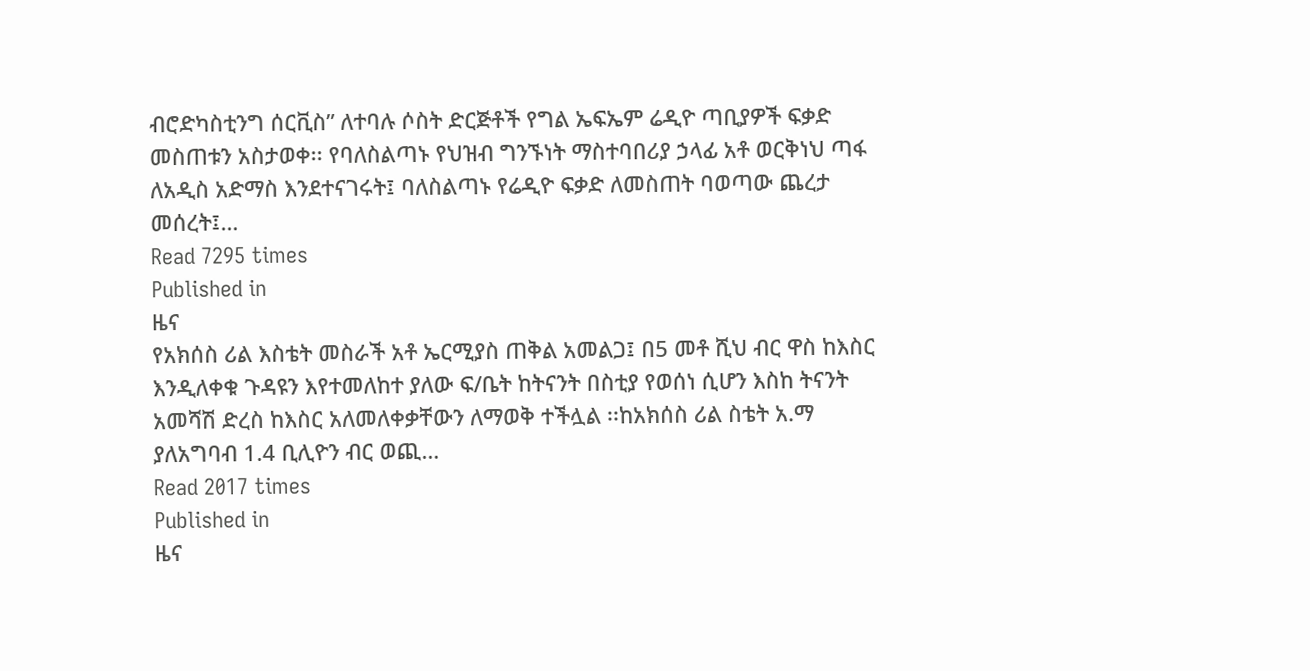ብሮድካስቲንግ ሰርቪስ” ለተባሉ ሶስት ድርጅቶች የግል ኤፍኤም ሬዲዮ ጣቢያዎች ፍቃድ መስጠቱን አስታወቀ፡፡ የባለስልጣኑ የህዝብ ግንኙነት ማስተባበሪያ ኃላፊ አቶ ወርቅነህ ጣፋ ለአዲስ አድማስ እንደተናገሩት፤ ባለስልጣኑ የሬዲዮ ፍቃድ ለመስጠት ባወጣው ጨረታ መሰረት፤…
Read 7295 times
Published in
ዜና
የአክሰስ ሪል እስቴት መስራች አቶ ኤርሚያስ ጠቅል አመልጋ፤ በ5 መቶ ሺህ ብር ዋስ ከእስር እንዲለቀቁ ጉዳዩን እየተመለከተ ያለው ፍ/ቤት ከትናንት በስቲያ የወሰነ ሲሆን እስከ ትናንት አመሻሽ ድረስ ከእስር አለመለቀቃቸውን ለማወቅ ተችሏል ፡፡ከአክሰስ ሪል ስቴት አ.ማ ያለአግባብ 1.4 ቢሊዮን ብር ወጪ…
Read 2017 times
Published in
ዜና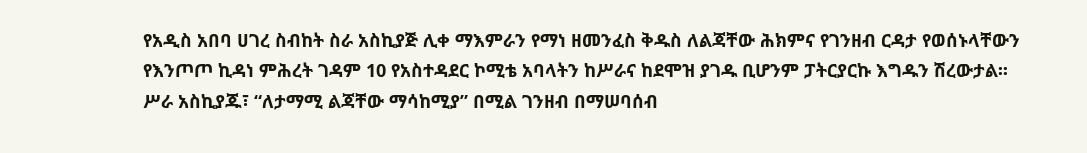የአዲስ አበባ ሀገረ ስብከት ስራ አስኪያጅ ሊቀ ማእምራን የማነ ዘመንፈስ ቅዱስ ለልጃቸው ሕክምና የገንዘብ ርዳታ የወሰኑላቸውን የእንጦጦ ኪዳነ ምሕረት ገዳም 10 የአስተዳደር ኮሚቴ አባላትን ከሥራና ከደሞዝ ያገዱ ቢሆንም ፓትርያርኩ እግዱን ሽረውታል፡፡ ሥራ አስኪያጁ፣ “ለታማሚ ልጃቸው ማሳከሚያ” በሚል ገንዘብ በማሠባሰብ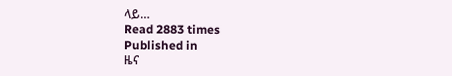ላይ…
Read 2883 times
Published in
ዜና